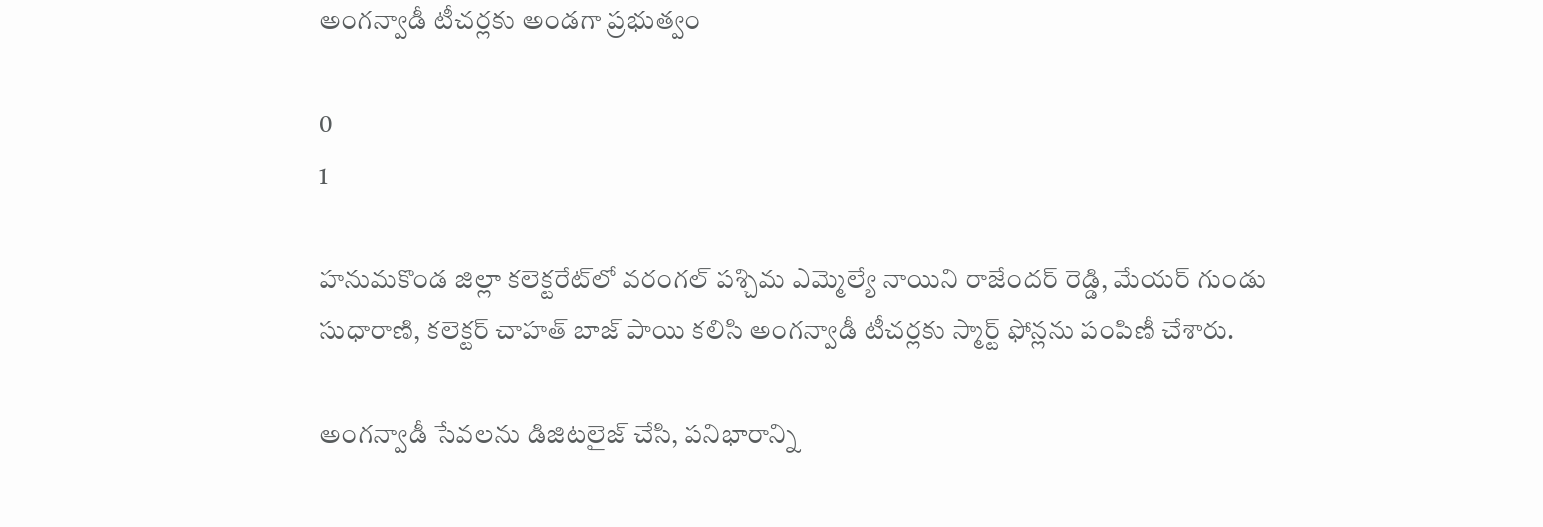అంగన్వాడీ టీచర్లకు అండగా ప్రభుత్వం

0
1

హనుమకొండ జిల్లా కలెక్టరేట్‌లో వరంగల్ పశ్చిమ ఎమ్మెల్యే నాయిని రాజేందర్ రెడ్డి, మేయర్ గుండు సుధారాణి, కలెక్టర్ చాహత్ బాజ్ పాయి కలిసి అంగన్వాడీ టీచర్లకు స్మార్ట్ ఫోన్లను పంపిణీ చేశారు.

అంగన్వాడీ సేవలను డిజిటలైజ్ చేసి, పనిభారాన్ని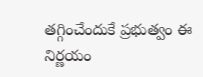తగ్గించేందుకే ప్రభుత్వం ఈ నిర్ణయం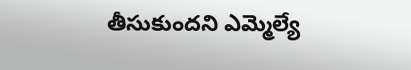తీసుకుందని ఎమ్మెల్యే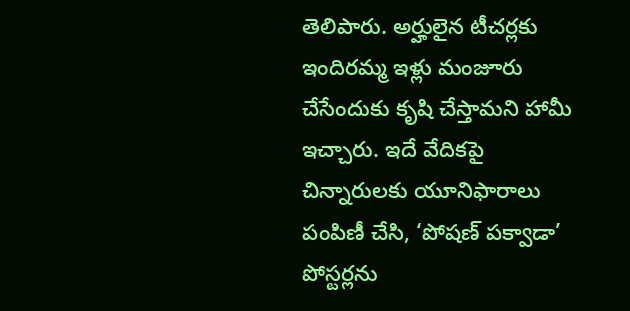తెలిపారు. అర్హులైన టీచర్లకు ఇందిరమ్మ ఇళ్లు మంజూరు చేసేందుకు కృషి చేస్తామని హామీ ఇచ్చారు. ఇదే వేదికపై చిన్నారులకు యూనిఫారాలు పంపిణీ చేసి, ‘పోషణ్ పక్వాడా’ పోస్టర్లను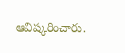ఆవిష్కరించారు.